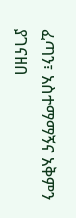ፈጣን፣ አስተማማኝና አቅምን ያገናዘበ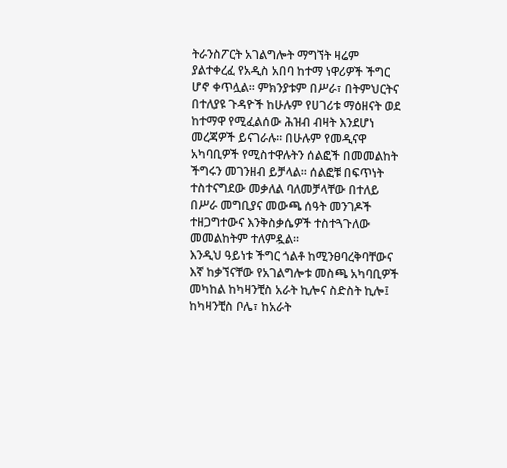ትራንስፖርት አገልግሎት ማግኘት ዛሬም ያልተቀረፈ የአዲስ አበባ ከተማ ነዋሪዎች ችግር ሆኖ ቀጥሏል። ምክንያቱም በሥራ፣ በትምህርትና በተለያዩ ጉዳዮች ከሁሉም የሀገሪቱ ማዕዘናት ወደ ከተማዋ የሚፈልሰው ሕዝብ ብዛት እንደሆነ መረጃዎች ይናገራሉ፡፡ በሁሉም የመዲናዋ አካባቢዎች የሚስተዋሉትን ሰልፎች በመመልከት ችግሩን መገንዘብ ይቻላል። ሰልፎቹ በፍጥነት ተስተናግደው መቃለል ባለመቻላቸው በተለይ በሥራ መግቢያና መውጫ ሰዓት መንገዶች ተዘጋግተውና እንቅስቃሴዎች ተስተጓጉለው መመልከትም ተለምዷል።
እንዲህ ዓይነቱ ችግር ጎልቶ ከሚንፀባረቅባቸውና እኛ ከቃኘናቸው የአገልግሎቱ መስጫ አካባቢዎች መካከል ከካዛንቺስ አራት ኪሎና ስድስት ኪሎ፤ ከካዛንቺስ ቦሌ፣ ከአራት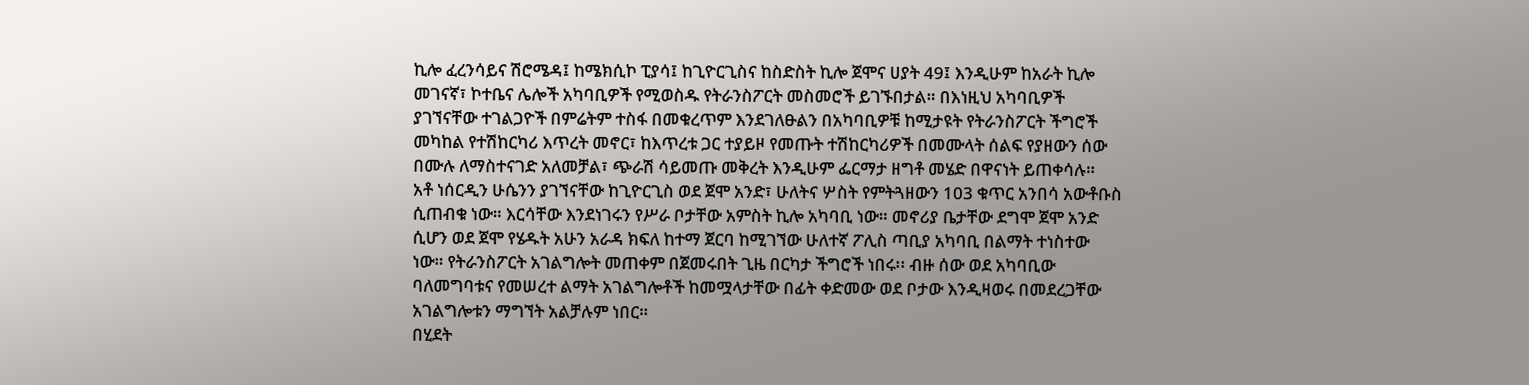ኪሎ ፈረንሳይና ሽሮሜዳ፤ ከሜክሲኮ ፒያሳ፤ ከጊዮርጊስና ከስድስት ኪሎ ጀሞና ሀያት 49፤ እንዲሁም ከአራት ኪሎ መገናኛ፣ ኮተቤና ሌሎች አካባቢዎች የሚወስዱ የትራንስፖርት መስመሮች ይገኙበታል። በእነዚህ አካባቢዎች ያገኘናቸው ተገልጋዮች በምሬትም ተስፋ በመቁረጥም እንደገለፁልን በአካባቢዎቹ ከሚታዩት የትራንስፖርት ችግሮች መካከል የተሽከርካሪ እጥረት መኖር፣ ከእጥረቱ ጋር ተያይዞ የመጡት ተሽከርካሪዎች በመሙላት ሰልፍ የያዘውን ሰው በሙሉ ለማስተናገድ አለመቻል፣ ጭራሽ ሳይመጡ መቅረት እንዲሁም ፌርማታ ዘግቶ መሄድ በዋናነት ይጠቀሳሉ።
አቶ ነሰርዲን ሁሴንን ያገኘናቸው ከጊዮርጊስ ወደ ጀሞ አንድ፣ ሁለትና ሦስት የምትጓዘውን 103 ቁጥር አንበሳ አውቶቡስ ሲጠብቁ ነው። እርሳቸው እንደነገሩን የሥራ ቦታቸው አምስት ኪሎ አካባቢ ነው። መኖሪያ ቤታቸው ደግሞ ጀሞ አንድ ሲሆን ወደ ጀሞ የሄዱት አሁን አራዳ ክፍለ ከተማ ጀርባ ከሚገኘው ሁለተኛ ፖሊስ ጣቢያ አካባቢ በልማት ተነስተው ነው። የትራንስፖርት አገልግሎት መጠቀም በጀመሩበት ጊዜ በርካታ ችግሮች ነበሩ፡፡ ብዙ ሰው ወደ አካባቢው ባለመግባቱና የመሠረተ ልማት አገልግሎቶች ከመሟላታቸው በፊት ቀድመው ወደ ቦታው እንዲዛወሩ በመደረጋቸው አገልግሎቱን ማግኘት አልቻሉም ነበር።
በሂደት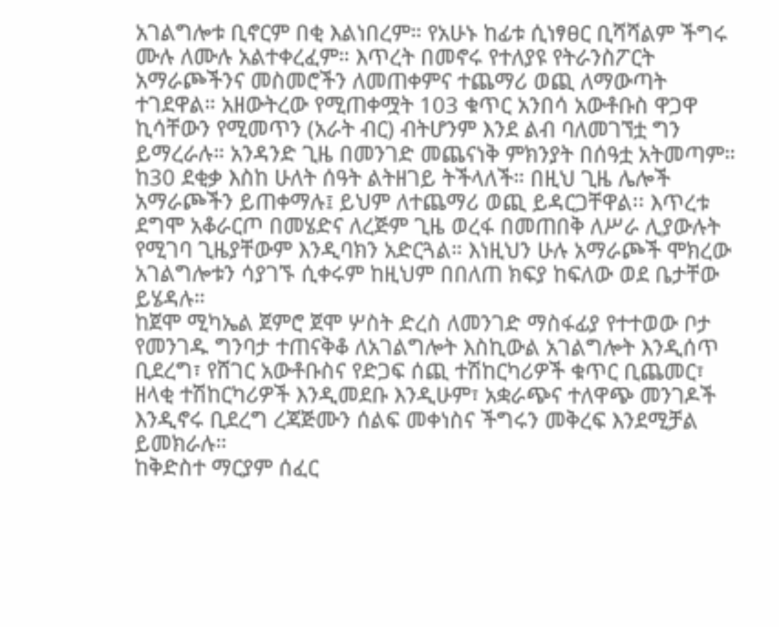አገልግሎቱ ቢኖርም በቂ እልነበረም። የአሁኑ ከፊቱ ሲነፃፀር ቢሻሻልም ችግሩ ሙሉ ለሙሉ አልተቀረፈም። እጥረት በመኖሩ የተለያዩ የትራንስፖርት አማራጮችንና መስመሮችን ለመጠቀምና ተጨማሪ ወጪ ለማውጣት ተገደዋል። አዘውትረው የሚጠቀሟት 103 ቁጥር አንበሳ አውቶቡስ ዋጋዋ ኪሳቸውን የሚመጥን (አራት ብር) ብትሆንም እንደ ልብ ባለመገኘቷ ግን ይማረራሉ። አንዳንድ ጊዜ በመንገድ መጨናነቅ ምክንያት በሰዓቷ አትመጣም። ከ30 ደቂቃ እስከ ሁለት ሰዓት ልትዘገይ ትችላለች። በዚህ ጊዜ ሌሎች አማራጮችን ይጠቀማሉ፤ ይህም ለተጨማሪ ወጪ ይዳርጋቸዋል፡፡ እጥረቱ ደግሞ አቆራርጦ በመሄድና ለረጅም ጊዜ ወረፋ በመጠበቅ ለሥራ ሊያውሉት የሚገባ ጊዜያቸውም እንዲባክን አድርጓል። እነዚህን ሁሉ አማራጮች ሞክረው አገልግሎቱን ሳያገኙ ሲቀሩም ከዚህም በበለጠ ክፍያ ከፍለው ወደ ቤታቸው ይሄዳሉ።
ከጀሞ ሚካኤል ጀምሮ ጀሞ ሦስት ድረስ ለመንገድ ማስፋፊያ የተተወው ቦታ የመንገዱ ግንባታ ተጠናቅቆ ለአገልግሎት እስኪውል አገልግሎት እንዲሰጥ ቢደረግ፣ የሸገር አውቶቡስና የድጋፍ ሰጪ ተሽከርካሪዎች ቁጥር ቢጨመር፣ ዘላቂ ተሽከርካሪዎች እንዲመደቡ እንዲሁም፣ አቋራጭና ተለዋጭ መንገዶች እንዲኖሩ ቢደረግ ረጃጅሙን ሰልፍ መቀነስና ችግሩን መቅረፍ እንደሚቻል ይመክራሉ።
ከቅድስተ ማርያም ሰፈር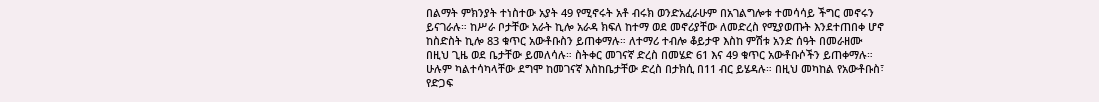በልማት ምክንያት ተነስተው አያት 49 የሚኖሩት አቶ ብሩክ ወንድአፈራሁም በአገልግሎቱ ተመሳሳይ ችግር መኖሩን ይናገራሉ። ከሥራ ቦታቸው አራት ኪሎ አራዳ ክፍለ ከተማ ወደ መኖሪያቸው ለመድረስ የሚያወጡት እንደተጠበቀ ሆኖ ከስድስት ኪሎ 83 ቁጥር አውቶቡስን ይጠቀማሉ። ለተማሪ ተብሎ ቆይታዋ እስከ ምሽቱ አንድ ሰዓት በመራዘሙ በዚህ ጊዜ ወደ ቤታቸው ይመለሳሉ። ስትቀር መገናኛ ድረስ በመሄድ 61 እና 49 ቁጥር አውቶቡሶችን ይጠቀማሉ። ሁሉም ካልተሳካላቸው ደግሞ ከመገናኛ እስከቤታቸው ድረስ በታክሲ በ11 ብር ይሄዳሉ። በዚህ መካከል የአውቶቡስ፣ የድጋፍ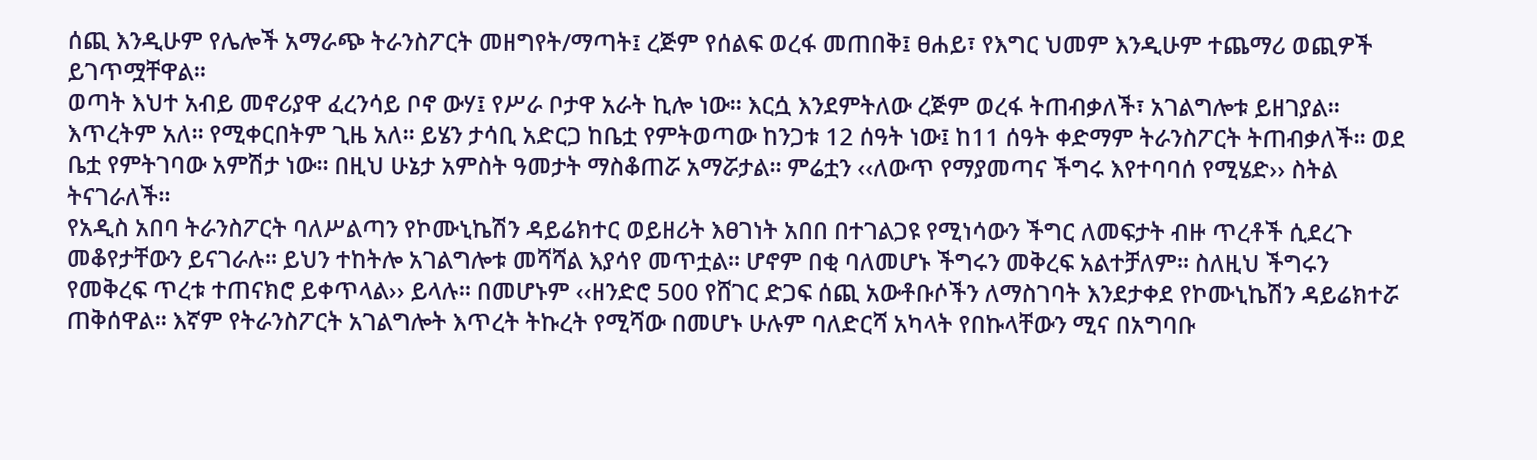ሰጪ እንዲሁም የሌሎች አማራጭ ትራንስፖርት መዘግየት/ማጣት፤ ረጅም የሰልፍ ወረፋ መጠበቅ፤ ፀሐይ፣ የእግር ህመም እንዲሁም ተጨማሪ ወጪዎች ይገጥሟቸዋል።
ወጣት እህተ አብይ መኖሪያዋ ፈረንሳይ ቦኖ ውሃ፤ የሥራ ቦታዋ አራት ኪሎ ነው። እርሷ እንደምትለው ረጅም ወረፋ ትጠብቃለች፣ አገልግሎቱ ይዘገያል። እጥረትም አለ። የሚቀርበትም ጊዜ አለ። ይሄን ታሳቢ አድርጋ ከቤቷ የምትወጣው ከንጋቱ 12 ሰዓት ነው፤ ከ11 ሰዓት ቀድማም ትራንስፖርት ትጠብቃለች። ወደ ቤቷ የምትገባው አምሽታ ነው። በዚህ ሁኔታ አምስት ዓመታት ማስቆጠሯ አማሯታል። ምሬቷን ‹‹ለውጥ የማያመጣና ችግሩ እየተባባሰ የሚሄድ›› ስትል ትናገራለች።
የአዲስ አበባ ትራንስፖርት ባለሥልጣን የኮሙኒኬሽን ዳይሬክተር ወይዘሪት እፀገነት አበበ በተገልጋዩ የሚነሳውን ችግር ለመፍታት ብዙ ጥረቶች ሲደረጉ መቆየታቸውን ይናገራሉ። ይህን ተከትሎ አገልግሎቱ መሻሻል እያሳየ መጥቷል። ሆኖም በቂ ባለመሆኑ ችግሩን መቅረፍ አልተቻለም። ስለዚህ ችግሩን የመቅረፍ ጥረቱ ተጠናክሮ ይቀጥላል›› ይላሉ። በመሆኑም ‹‹ዘንድሮ 500 የሸገር ድጋፍ ሰጪ አውቶቡሶችን ለማስገባት እንደታቀደ የኮሙኒኬሽን ዳይሬክተሯ ጠቅሰዋል። እኛም የትራንስፖርት አገልግሎት እጥረት ትኩረት የሚሻው በመሆኑ ሁሉም ባለድርሻ አካላት የበኩላቸውን ሚና በአግባቡ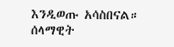እንዲወጡ አሳስበናል።
ሰላማዊት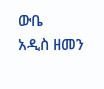ውቤ
አዲስ ዘመን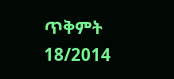ጥቅምት 18/2014